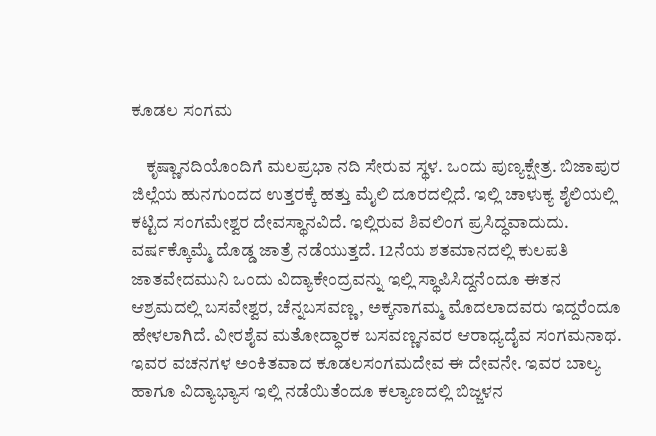ಕೂಡಲ ಸಂಗಮ

    ಕೃಷ್ಣಾನದಿಯೊಂದಿಗೆ ಮಲಪ್ರಭಾ ನದಿ ಸೇರುವ ಸ್ಥಳ. ಒಂದು ಪುಣ್ಯಕ್ಷೇತ್ರ. ಬಿಜಾಪುರ ಜಿಲ್ಲೆಯ ಹುನಗುಂದದ ಉತ್ತರಕ್ಕೆ ಹತ್ತು ಮೈಲಿ ದೂರದಲ್ಲಿದೆ. ಇಲ್ಲಿ ಚಾಳುಕ್ಯ ಶೈಲಿಯಲ್ಲಿ ಕಟ್ಟಿದ ಸಂಗಮೇಶ್ವರ ದೇವಸ್ಥಾನವಿದೆ. ಇಲ್ಲಿರುವ ಶಿವಲಿಂಗ ಪ್ರಸಿದ್ಧವಾದುದು. ವರ್ಷಕ್ಕೊಮ್ಮೆ ದೊಡ್ಡ ಜಾತ್ರೆ ನಡೆಯುತ್ತದೆ. 12ನೆಯ ಶತಮಾನದಲ್ಲಿ ಕುಲಪತಿ ಜಾತವೇದಮುನಿ ಒಂದು ವಿದ್ಯಾಕೇಂದ್ರವನ್ನು ಇಲ್ಲಿ ಸ್ಥಾಪಿಸಿದ್ದನೆಂದೂ ಈತನ ಆಶ್ರಮದಲ್ಲಿ ಬಸವೇಶ್ವರ, ಚೆನ್ನಬಸವಣ್ಣ, ಅಕ್ಕನಾಗಮ್ಮ ಮೊದಲಾದವರು ಇದ್ದರೆಂದೂ ಹೇಳಲಾಗಿದೆ. ವೀರಶೈವ ಮತೋದ್ಧಾರಕ ಬಸವಣ್ಣನವರ ಆರಾಧ್ಯದೈವ ಸಂಗಮನಾಥ. ಇವರ ವಚನಗಳ ಅಂಕಿತವಾದ ಕೂಡಲಸಂಗಮದೇವ ಈ ದೇವನೇ. ಇವರ ಬಾಲ್ಯ ಹಾಗೂ ವಿದ್ಯಾಭ್ಯಾಸ ಇಲ್ಲಿ ನಡೆಯಿತೆಂದೂ ಕಲ್ಯಾಣದಲ್ಲಿ ಬಿಜ್ಜಳನ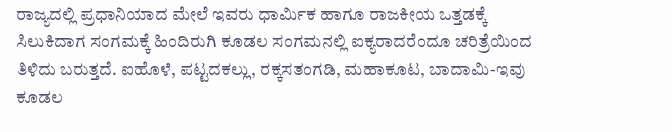ರಾಜ್ಯದಲ್ಲಿ ಪ್ರಧಾನಿಯಾದ ಮೇಲೆ ಇವರು ಧಾರ್ಮಿಕ ಹಾಗೂ ರಾಜಕೀಯ ಒತ್ತಡಕ್ಕೆ ಸಿಲುಕಿದಾಗ ಸಂಗಮಕ್ಕೆ ಹಿಂದಿರುಗಿ ಕೂಡಲ ಸಂಗಮನಲ್ಲಿ ಐಕ್ಯರಾದರೆಂದೂ ಚರಿತ್ರೆಯಿಂದ ತಿಳಿದು ಬರುತ್ತದೆ. ಐಹೊಳೆ, ಪಟ್ಟದಕಲ್ಲು, ರಕ್ಕಸತಂಗಡಿ, ಮಹಾಕೂಟ, ಬಾದಾಮಿ-ಇವು ಕೂಡಲ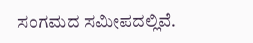ಸಂಗಮದ ಸಮೀಪದಲ್ಲಿವೆ.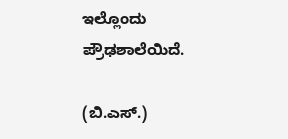ಇಲ್ಲೊಂದು ಪ್ರೌಢಶಾಲೆಯಿದೆ.

(ಬಿ.ಎಸ್.)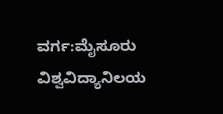ವರ್ಗ:ಮೈಸೂರು ವಿಶ್ವವಿದ್ಯಾನಿಲಯ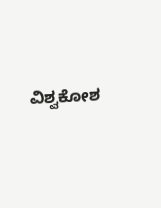ವಿಶ್ವಕೋಶ